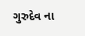ગુરુદેવ ના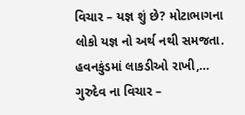વિચાર – યજ્ઞ શું છે? મોટાભાગના લોકો યજ્ઞ નો અર્થ નથી સમજતા. હવનકુંડમાં લાકડીઓ રાખી,…
ગુરુદેવ ના વિચાર –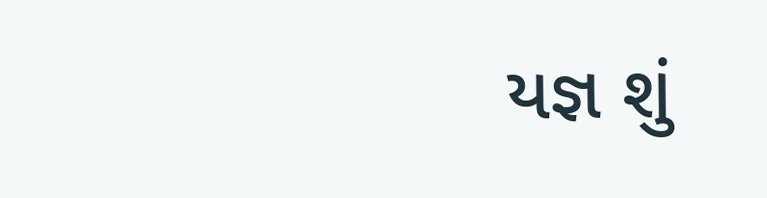યજ્ઞ શું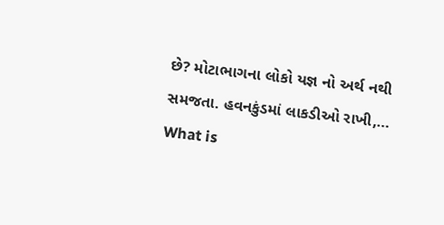છે? મોટાભાગના લોકો યજ્ઞ નો અર્થ નથી સમજતા. હવનકુંડમાં લાકડીઓ રાખી,…
What is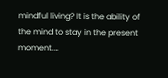mindful living? It is the ability of the mind to stay in the present moment.…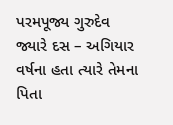પરમપૂજ્ય ગુરુદેવ જ્યારે દસ – અગિયાર વર્ષના હતા ત્યારે તેમના પિતા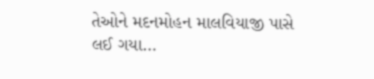તેઓને મદનમોહન માલવિયાજી પાસે લઈ ગયા…